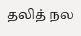தலித் நல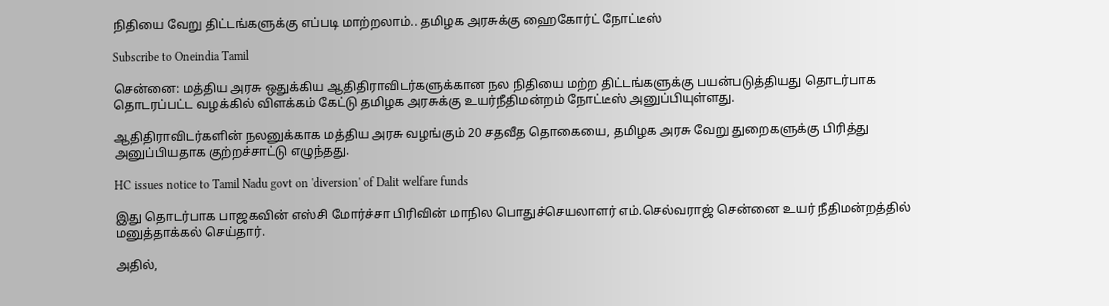நிதியை வேறு திட்டங்களுக்கு எப்படி மாற்றலாம்.. தமிழக அரசுக்கு ஹைகோர்ட் நோட்டீஸ்

Subscribe to Oneindia Tamil

சென்னை: மத்திய அரசு ஒதுக்கிய ஆதிதிராவிடர்களுக்கான நல நிதியை மற்ற திட்டங்களுக்கு பயன்படுத்தியது தொடர்பாக தொடரப்பட்ட வழக்கில் விளக்கம் கேட்டு தமிழக அரசுக்கு உயர்நீதிமன்றம் நோட்டீஸ் அனுப்பியுள்ளது.

ஆதிதிராவிடர்களின் நலனுக்காக மத்திய அரசு வழங்கும் 20 சதவீத தொகையை, தமிழக அரசு வேறு துறைகளுக்கு பிரித்து அனுப்பியதாக குற்றச்சாட்டு எழுந்தது.

HC issues notice to Tamil Nadu govt on 'diversion' of Dalit welfare funds

இது தொடர்பாக பாஜகவின் எஸ்சி மோர்ச்சா பிரிவின் மாநில பொதுச்செயலாளர் எம்.செல்வராஜ் சென்னை உயர் நீதிமன்றத்தில் மனுத்தாக்கல் செய்தார்.

அதில்,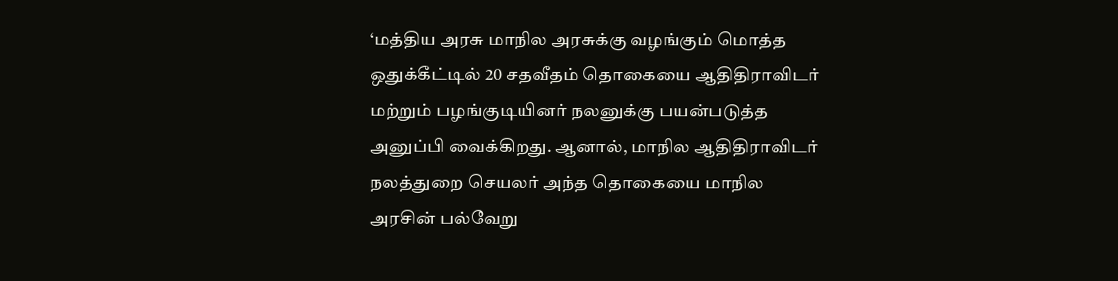‘மத்திய அரசு மாநில அரசுக்கு வழங்கும் மொத்த ஒதுக்கீட்டில் 20 சதவீதம் தொகையை ஆதிதிராவிடர் மற்றும் பழங்குடியினர் நலனுக்கு பயன்படுத்த அனுப்பி வைக்கிறது. ஆனால், மாநில ஆதிதிராவிடர் நலத்துறை செயலர் அந்த தொகையை மாநில அரசின் பல்வேறு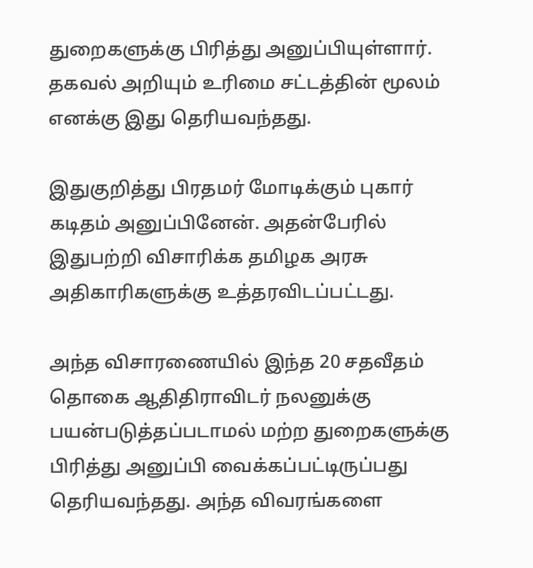துறைகளுக்கு பிரித்து அனுப்பியுள்ளார். தகவல் அறியும் உரிமை சட்டத்தின் மூலம் எனக்கு இது தெரியவந்தது.

இதுகுறித்து பிரதமர் மோடிக்கும் புகார் கடிதம் அனுப்பினேன். அதன்பேரில் இதுபற்றி விசாரிக்க தமிழக அரசு அதிகாரிகளுக்கு உத்தரவிடப்பட்டது.

அந்த விசாரணையில் இந்த 20 சதவீதம் தொகை ஆதிதிராவிடர் நலனுக்கு பயன்படுத்தப்படாமல் மற்ற துறைகளுக்கு பிரித்து அனுப்பி வைக்கப்பட்டிருப்பது தெரியவந்தது. அந்த விவரங்களை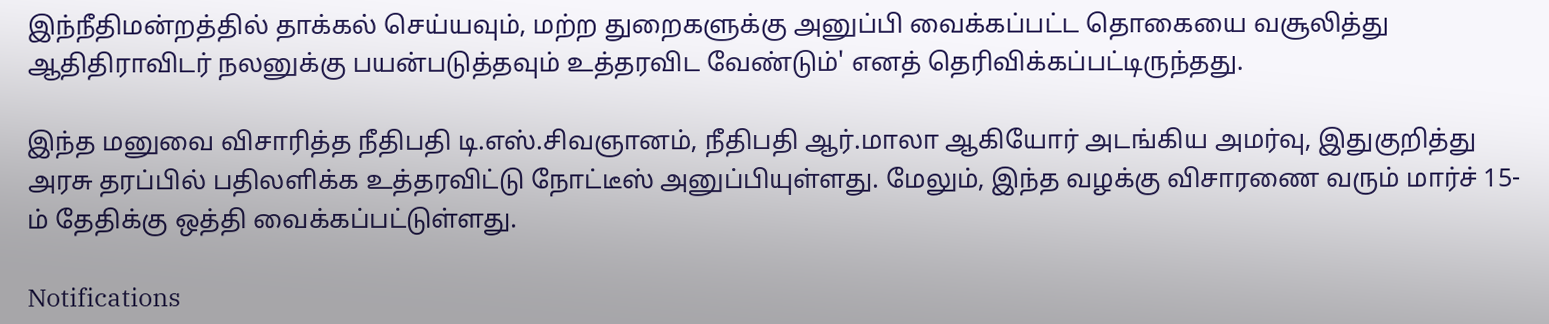இந்நீதிமன்றத்தில் தாக்கல் செய்யவும், மற்ற துறைகளுக்கு அனுப்பி வைக்கப்பட்ட தொகையை வசூலித்து ஆதிதிராவிடர் நலனுக்கு பயன்படுத்தவும் உத்தரவிட வேண்டும்' எனத் தெரிவிக்கப்பட்டிருந்தது.

இந்த மனுவை விசாரித்த நீதிபதி டி.எஸ்.சிவஞானம், நீதிபதி ஆர்.மாலா ஆகியோர் அடங்கிய அமர்வு, இதுகுறித்து அரசு தரப்பில் பதிலளிக்க உத்தரவிட்டு நோட்டீஸ் அனுப்பியுள்ளது. மேலும், இந்த வழக்கு விசாரணை வரும் மார்ச் 15-ம் தேதிக்கு ஒத்தி வைக்கப்பட்டுள்ளது.

Notifications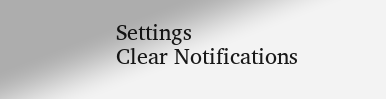Settings
Clear Notifications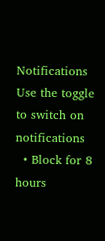Notifications
Use the toggle to switch on notifications
  • Block for 8 hours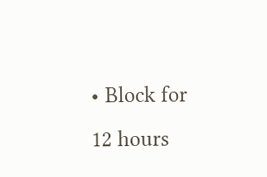• Block for 12 hours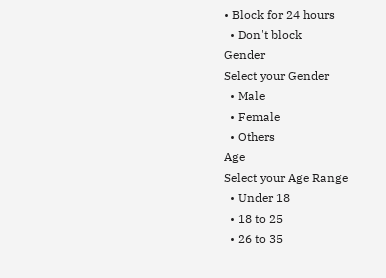• Block for 24 hours
  • Don't block
Gender
Select your Gender
  • Male
  • Female
  • Others
Age
Select your Age Range
  • Under 18
  • 18 to 25
  • 26 to 35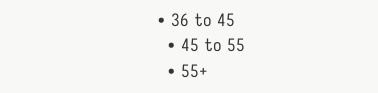• 36 to 45
  • 45 to 55
  • 55+